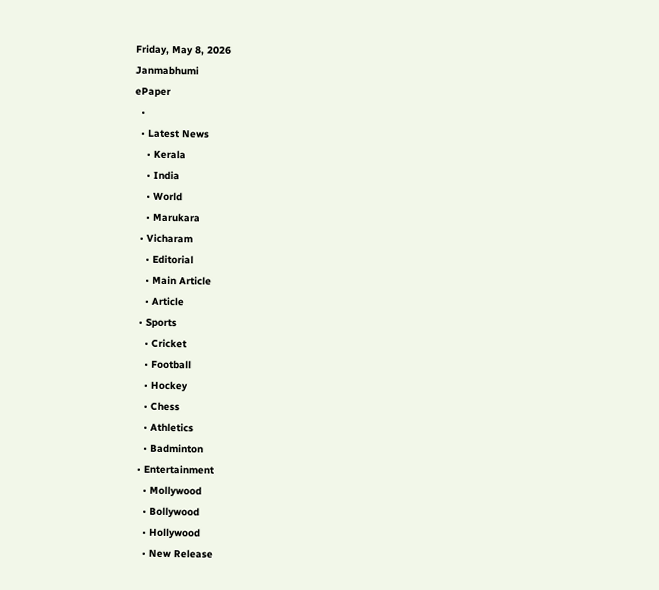Friday, May 8, 2026
Janmabhumi
ePaper
  •
  • Latest News
    • Kerala
    • India
    • World
    • Marukara
  • Vicharam
    • Editorial
    • Main Article
    • Article
  • Sports
    • Cricket
    • Football
    • Hockey
    • Chess
    • Athletics
    • Badminton
  • Entertainment
    • Mollywood
    • Bollywood
    • Hollywood
    • New Release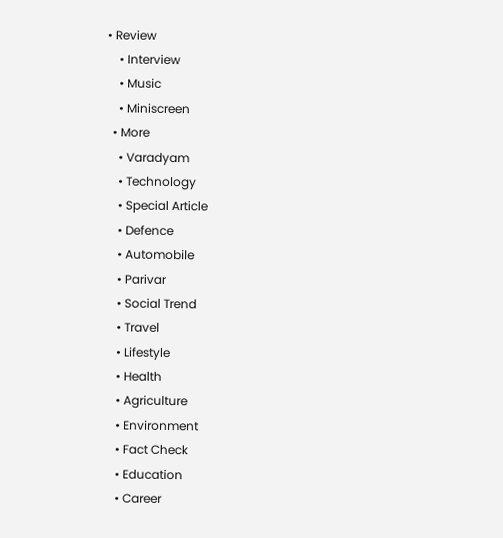• Review
    • Interview
    • Music
    • Miniscreen
  • More
    • Varadyam
    • Technology
    • Special Article
    • Defence
    • Automobile
    • Parivar
    • Social Trend
    • Travel
    • Lifestyle
    • Health
    • Agriculture
    • Environment
    • Fact Check
    • Education
    • Career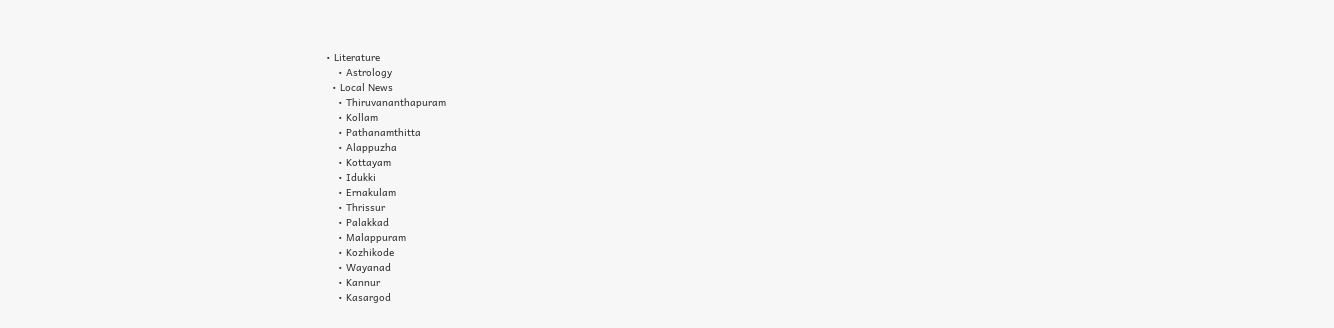• Literature
    • Astrology
  • Local News
    • Thiruvananthapuram
    • Kollam
    • Pathanamthitta
    • Alappuzha
    • Kottayam
    • Idukki
    • Ernakulam
    • Thrissur
    • Palakkad
    • Malappuram
    • Kozhikode
    • Wayanad
    • Kannur
    • Kasargod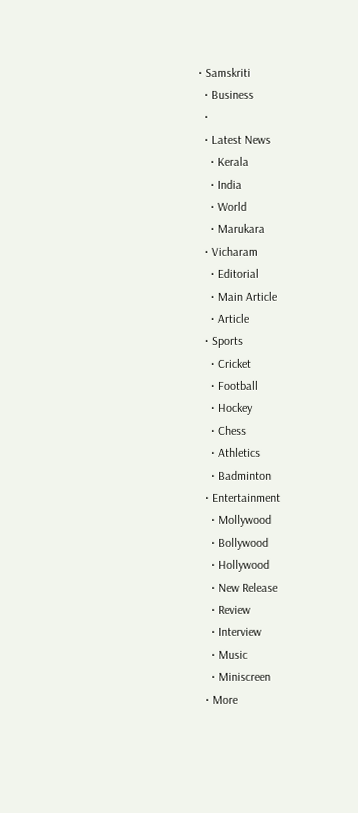• Samskriti
  • Business
  •
  • Latest News
    • Kerala
    • India
    • World
    • Marukara
  • Vicharam
    • Editorial
    • Main Article
    • Article
  • Sports
    • Cricket
    • Football
    • Hockey
    • Chess
    • Athletics
    • Badminton
  • Entertainment
    • Mollywood
    • Bollywood
    • Hollywood
    • New Release
    • Review
    • Interview
    • Music
    • Miniscreen
  • More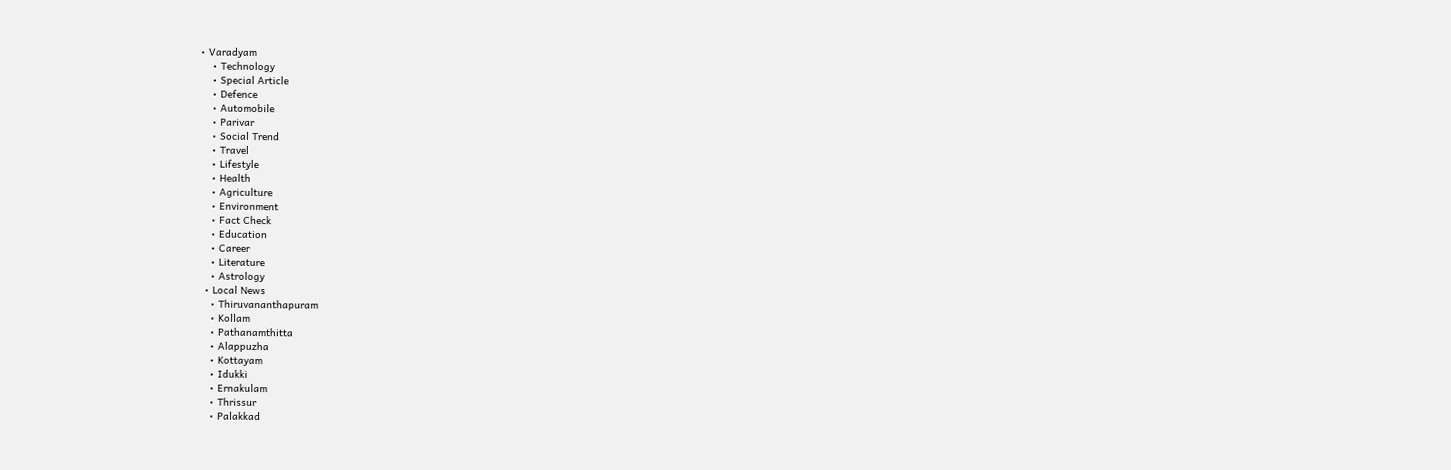• Varadyam
    • Technology
    • Special Article
    • Defence
    • Automobile
    • Parivar
    • Social Trend
    • Travel
    • Lifestyle
    • Health
    • Agriculture
    • Environment
    • Fact Check
    • Education
    • Career
    • Literature
    • Astrology
  • Local News
    • Thiruvananthapuram
    • Kollam
    • Pathanamthitta
    • Alappuzha
    • Kottayam
    • Idukki
    • Ernakulam
    • Thrissur
    • Palakkad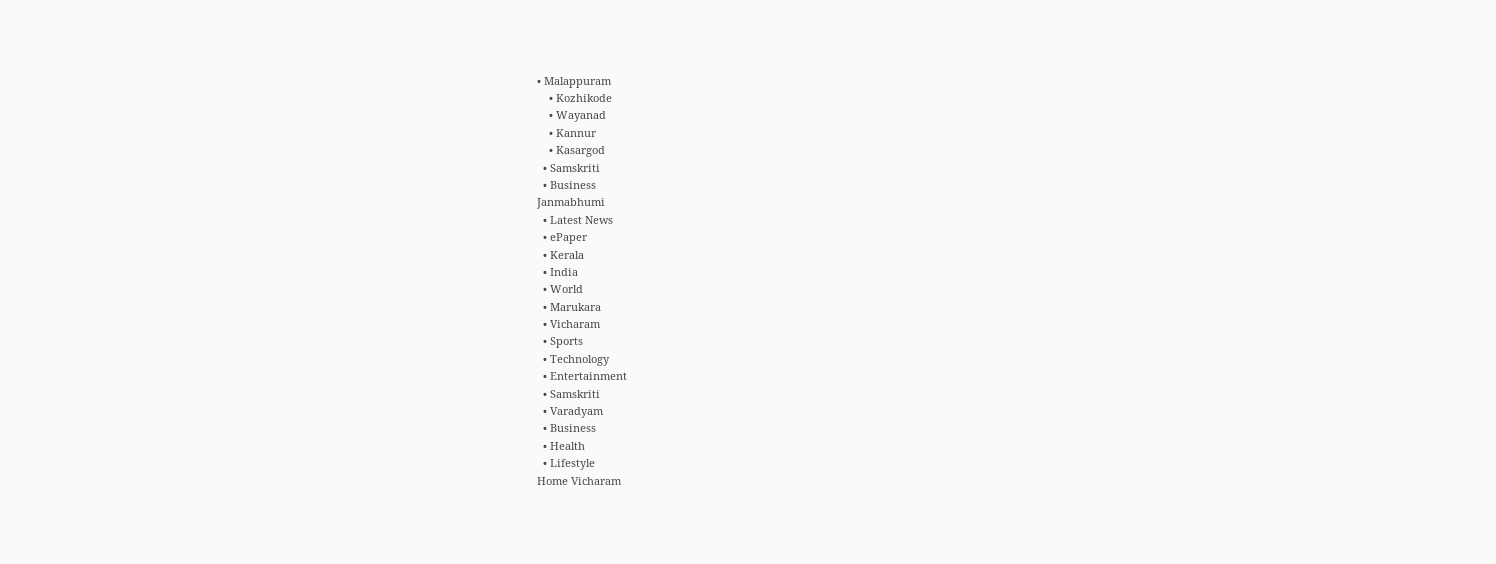• Malappuram
    • Kozhikode
    • Wayanad
    • Kannur
    • Kasargod
  • Samskriti
  • Business
Janmabhumi
  • Latest News
  • ePaper
  • Kerala
  • India
  • World
  • Marukara
  • Vicharam
  • Sports
  • Technology
  • Entertainment
  • Samskriti
  • Varadyam
  • Business
  • Health
  • Lifestyle
Home Vicharam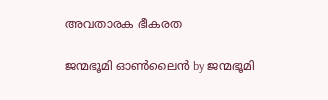അവതാരക ഭീകരത

ജന്മഭൂമി ഓണ്‍ലൈന്‍ by ജന്മഭൂമി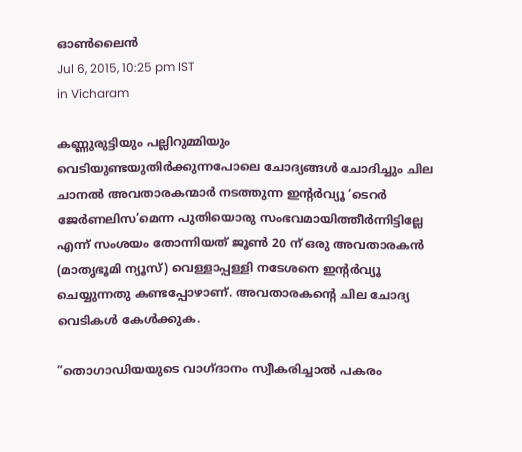ഓണ്‍ലൈന്‍
Jul 6, 2015, 10:25 pm IST
in Vicharam

കണ്ണുരുട്ടിയും പല്ലിറുമ്മിയും വെടിയുണ്ടയുതിര്‍ക്കുന്നപോലെ ചോദ്യങ്ങള്‍ ചോദിച്ചും ചില ചാനല്‍ അവതാരകന്മാര്‍ നടത്തുന്ന ഇന്റര്‍വ്യൂ ‘ടെറര്‍ ജേര്‍ണലിസ’മെന്ന പുതിയൊരു സംഭവമായിത്തീര്‍ന്നിട്ടില്ലേ എന്ന് സംശയം തോന്നിയത് ജൂണ്‍ 20 ന് ഒരു അവതാരകന്‍ (മാതൃഭൂമി ന്യൂസ്) വെള്ളാപ്പള്ളി നടേശനെ ഇന്റര്‍വ്യൂ ചെയ്യുന്നതു കണ്ടപ്പോഴാണ്. അവതാരകന്റെ ചില ചോദ്യ വെടികള്‍ കേള്‍ക്കുക.

”തൊഗാഡിയയുടെ വാഗ്ദാനം സ്വീകരിച്ചാല്‍ പകരം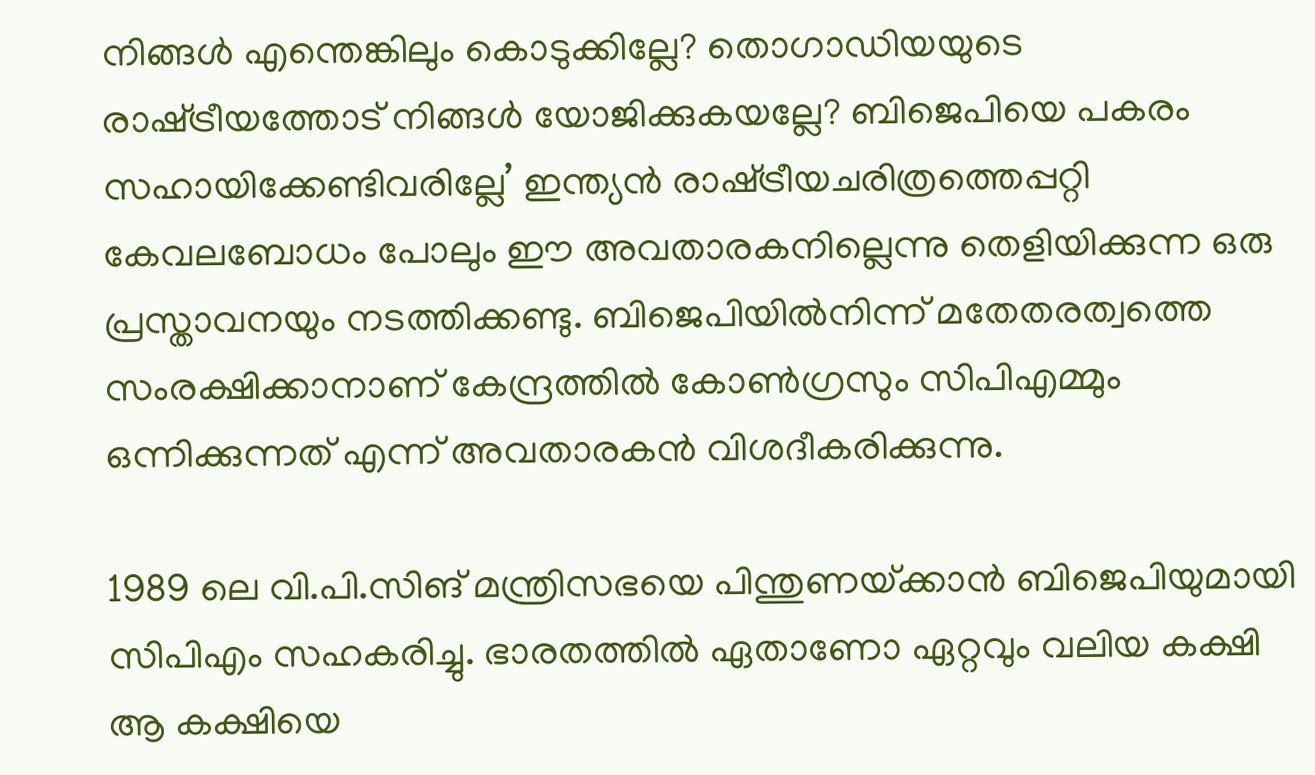നിങ്ങള്‍ എന്തെങ്കിലും കൊടുക്കില്ലേ? തൊഗാഡിയയുടെ രാഷ്‌ട്രീയത്തോട് നിങ്ങള്‍ യോജിക്കുകയല്ലേ? ബിജെപിയെ പകരം സഹായിക്കേണ്ടിവരില്ലേ’ ഇന്ത്യന്‍ രാഷ്‌ട്രീയചരിത്രത്തെപ്പറ്റി കേവലബോധം പോലും ഈ അവതാരകനില്ലെന്നു തെളിയിക്കുന്ന ഒരു പ്രസ്താവനയും നടത്തിക്കണ്ടു. ബിജെപിയില്‍നിന്ന് മതേതരത്വത്തെ സംരക്ഷിക്കാനാണ് കേന്ദ്രത്തില്‍ കോണ്‍ഗ്രസും സിപിഎമ്മും ഒന്നിക്കുന്നത് എന്ന് അവതാരകന്‍ വിശദീകരിക്കുന്നു.

1989 ലെ വി.പി.സിങ് മന്ത്രിസഭയെ പിന്തുണയ്‌ക്കാന്‍ ബിജെപിയുമായി സിപിഎം സഹകരിച്ചു. ഭാരതത്തില്‍ ഏതാണോ ഏറ്റവും വലിയ കക്ഷി ആ കക്ഷിയെ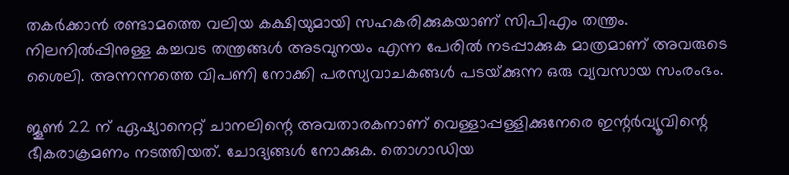തകര്‍ക്കാന്‍ രണ്ടാമത്തെ വലിയ കക്ഷിയുമായി സഹകരിക്കുകയാണ് സിപിഎം തന്ത്രം. നിലനില്‍പ്പിനുള്ള കച്ചവട തന്ത്രങ്ങള്‍ അടവുനയം എന്ന പേരില്‍ നടപ്പാക്കുക മാത്രമാണ് അവരുടെ ശൈലി. അന്നന്നത്തെ വിപണി നോക്കി പരസ്യവാചകങ്ങള്‍ പടയ്‌ക്കുന്ന ഒരു വ്യവസായ സംരംഭം.

ജൂണ്‍ 22 ന് ഏഷ്യാനെറ്റ് ചാനലിന്റെ അവതാരകനാണ് വെള്ളാപ്പള്ളിക്കുനേരെ ഇന്റര്‍വ്യൂവിന്റെ ഭീകരാക്രമണം നടത്തിയത്. ചോദ്യങ്ങള്‍ നോക്കുക. തൊഗാഡിയ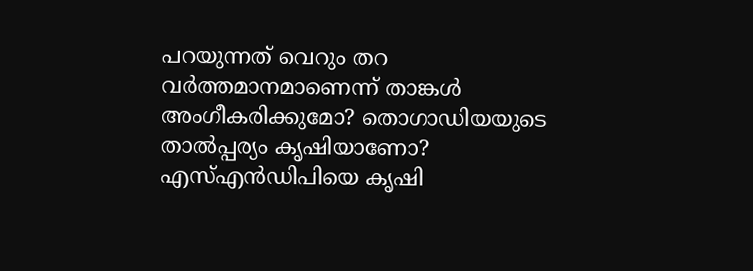പറയുന്നത് വെറും തറ വര്‍ത്തമാനമാണെന്ന് താങ്കള്‍ അംഗീകരിക്കുമോ? തൊഗാഡിയയുടെ താല്‍പ്പര്യം കൃഷിയാണോ? എസ്എന്‍ഡിപിയെ കൃഷി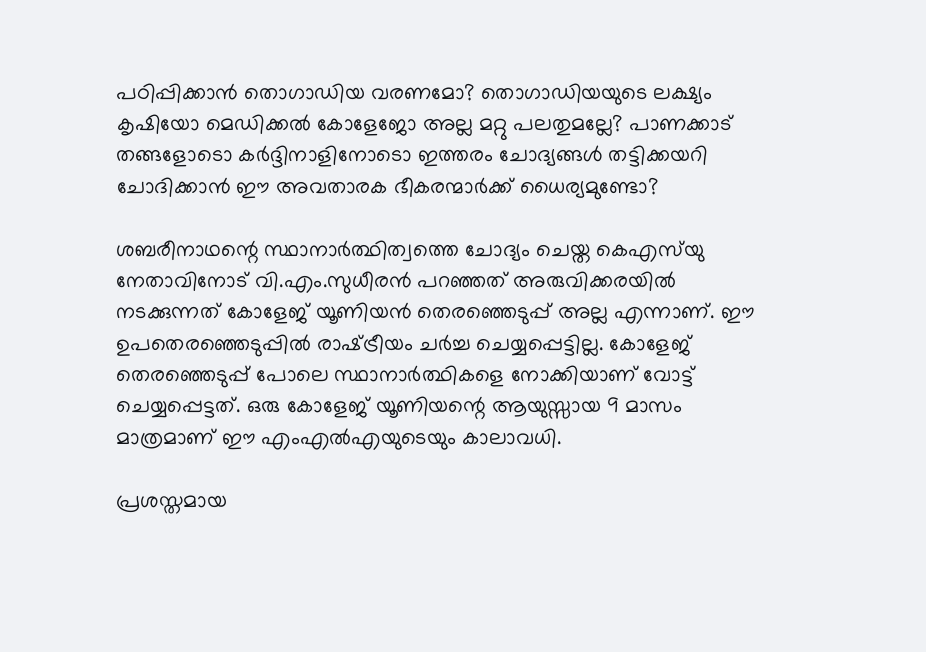പഠിപ്പിക്കാന്‍ തൊഗാഡിയ വരണമോ? തൊഗാഡിയയുടെ ലക്ഷ്യം കൃഷിയോ മെഡിക്കല്‍ കോളേജോ അല്ല മറ്റു പലതുമല്ലേ? പാണക്കാട് തങ്ങളോടൊ കര്‍ദ്ദിനാളിനോടൊ ഇത്തരം ചോദ്യങ്ങള്‍ തട്ടിക്കയറി ചോദിക്കാന്‍ ഈ അവതാരക ഭീകരന്മാര്‍ക്ക് ധൈര്യമുണ്ടോ?

ശബരീനാഥന്റെ സ്ഥാനാര്‍ത്ഥിത്വത്തെ ചോദ്യം ചെയ്ത കെഎസ്‌യു നേതാവിനോട് വി.എം.സുധീരന്‍ പറഞ്ഞത് അരുവിക്കരയില്‍ നടക്കുന്നത് കോളേജ് യൂണിയന്‍ തെരഞ്ഞെടുപ്പ് അല്ല എന്നാണ്. ഈ ഉപതെരഞ്ഞെടുപ്പില്‍ രാഷ്‌ട്രീയം ചര്‍ച്ച ചെയ്യപ്പെട്ടില്ല. കോളേജ് തെരഞ്ഞെടുപ്പ് പോലെ സ്ഥാനാര്‍ത്ഥികളെ നോക്കിയാണ് വോട്ട് ചെയ്യപ്പെട്ടത്. ഒരു കോളേജ് യൂണിയന്റെ ആയുസ്സായ 9 മാസം മാത്രമാണ് ഈ എംഎല്‍എയുടെയും കാലാവധി.

പ്രശസ്തമായ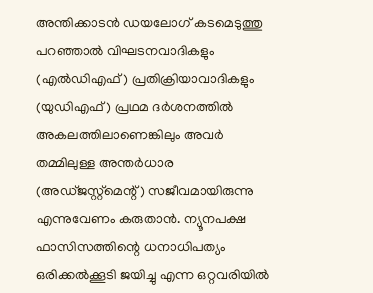അന്തിക്കാടന്‍ ഡയലോഗ് കടമെടുത്തു പറഞ്ഞാല്‍ വിഘടനവാദികളും (എല്‍ഡിഎഫ്) പ്രതിക്രിയാവാദികളും (യുഡിഎഫ്) പ്രഥമ ദര്‍ശനത്തില്‍ അകലത്തിലാണെങ്കിലും അവര്‍ തമ്മിലുള്ള അന്തര്‍ധാര (അഡ്ജസ്റ്റ്‌മെന്റ്) സജീവമായിരുന്നു എന്നുവേണം കരുതാന്‍. ന്യൂനപക്ഷ ഫാസിസത്തിന്റെ ധനാധിപത്യം ഒരിക്കല്‍ക്കൂടി ജയിച്ചു എന്ന ഒറ്റവരിയില്‍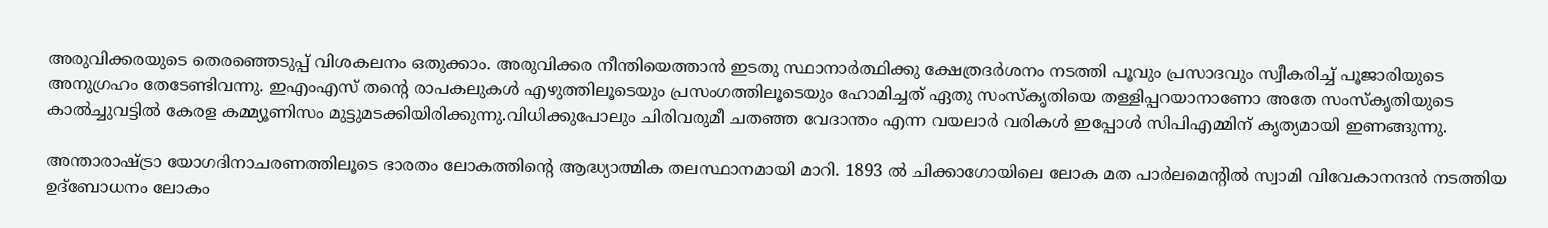അരുവിക്കരയുടെ തെരഞ്ഞെടുപ്പ് വിശകലനം ഒതുക്കാം. അരുവിക്കര നീന്തിയെത്താന്‍ ഇടതു സ്ഥാനാര്‍ത്ഥിക്കു ക്ഷേത്രദര്‍ശനം നടത്തി പൂവും പ്രസാദവും സ്വീകരിച്ച് പൂജാരിയുടെ അനുഗ്രഹം തേടേണ്ടിവന്നു. ഇഎംഎസ് തന്റെ രാപകലുകള്‍ എഴുത്തിലൂടെയും പ്രസംഗത്തിലൂടെയും ഹോമിച്ചത് ഏതു സംസ്‌കൃതിയെ തള്ളിപ്പറയാനാണോ അതേ സംസ്‌കൃതിയുടെ കാല്‍ച്ചുവട്ടില്‍ കേരള കമ്മ്യൂണിസം മുട്ടുമടക്കിയിരിക്കുന്നു.വിധിക്കുപോലും ചിരിവരുമീ ചതഞ്ഞ വേദാന്തം എന്ന വയലാര്‍ വരികള്‍ ഇപ്പോള്‍ സിപിഎമ്മിന് കൃത്യമായി ഇണങ്ങുന്നു.

അന്താരാഷ്‌ട്രാ യോഗദിനാചരണത്തിലൂടെ ഭാരതം ലോകത്തിന്റെ ആദ്ധ്യാത്മിക തലസ്ഥാനമായി മാറി. 1893 ല്‍ ചിക്കാഗോയിലെ ലോക മത പാര്‍ലമെന്റില്‍ സ്വാമി വിവേകാനന്ദന്‍ നടത്തിയ ഉദ്‌ബോധനം ലോകം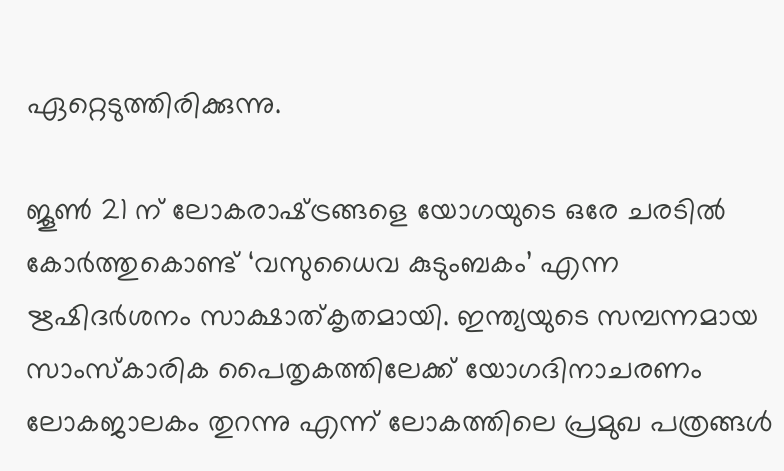ഏറ്റെടുത്തിരിക്കുന്നു.

ജൂണ്‍ 21 ന് ലോകരാഷ്‌ട്രങ്ങളെ യോഗയുടെ ഒരേ ചരടില്‍ കോര്‍ത്തുകൊണ്ട് ‘വസുധൈവ കുടുംബകം’ എന്ന ഋഷിദര്‍ശനം സാക്ഷാത്കൃതമായി. ഇന്ത്യയുടെ സമ്പന്നമായ സാംസ്‌കാരിക പൈതൃകത്തിലേക്ക് യോഗദിനാചരണം ലോകജാലകം തുറന്നു എന്ന് ലോകത്തിലെ പ്രമുഖ പത്രങ്ങള്‍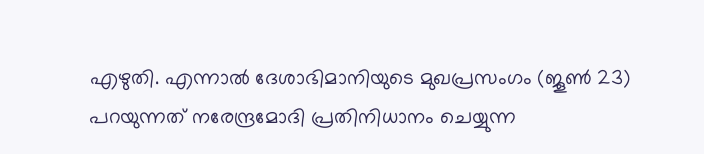എഴുതി. എന്നാല്‍ ദേശാഭിമാനിയുടെ മുഖപ്രസംഗം (ജൂണ്‍ 23) പറയുന്നത് നരേന്ദ്രമോദി പ്രതിനിധാനം ചെയ്യുന്ന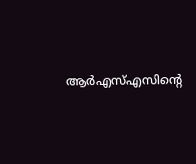ആര്‍എസ്എസിന്റെ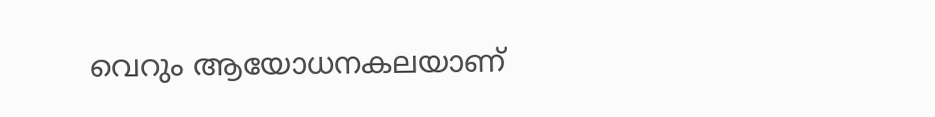വെറും ആയോധനകലയാണ്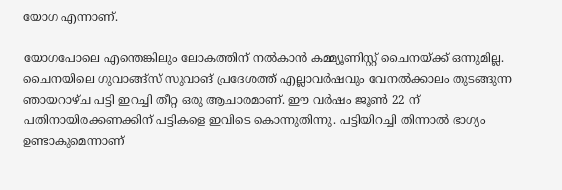യോഗ എന്നാണ്.

യോഗപോലെ എന്തെങ്കിലും ലോകത്തിന് നല്‍കാന്‍ കമ്മ്യൂണിസ്റ്റ് ചൈനയ്‌ക്ക് ഒന്നുമില്ല. ചൈനയിലെ ഗുവാങ്ങ്‌സ് സുവാങ് പ്രദേശത്ത് എല്ലാവര്‍ഷവും വേനല്‍ക്കാലം തുടങ്ങുന്ന ഞായറാഴ്ച പട്ടി ഇറച്ചി തീറ്റ ഒരു ആചാരമാണ്. ഈ വര്‍ഷം ജൂണ്‍ 22 ന് പതിനായിരക്കണക്കിന് പട്ടികളെ ഇവിടെ കൊന്നുതിന്നു. പട്ടിയിറച്ചി തിന്നാല്‍ ഭാഗ്യം ഉണ്ടാകുമെന്നാണ്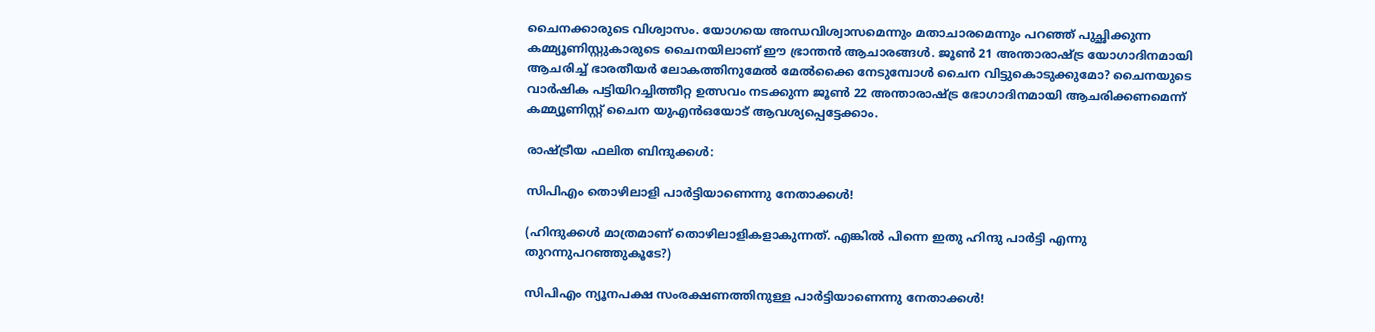ചൈനക്കാരുടെ വിശ്വാസം. യോഗയെ അന്ധവിശ്വാസമെന്നും മതാചാരമെന്നും പറഞ്ഞ് പുച്ഛിക്കുന്ന കമ്മ്യൂണിസ്റ്റുകാരുടെ ചൈനയിലാണ് ഈ ഭ്രാന്തന്‍ ആചാരങ്ങള്‍. ജൂണ്‍ 21 അന്താരാഷ്‌ട്ര യോഗാദിനമായി ആചരിച്ച് ഭാരതീയര്‍ ലോകത്തിനുമേല്‍ മേല്‍ക്കൈ നേടുമ്പോള്‍ ചൈന വിട്ടുകൊടുക്കുമോ? ചൈനയുടെ വാര്‍ഷിക പട്ടിയിറച്ചിത്തീറ്റ ഉത്സവം നടക്കുന്ന ജൂണ്‍ 22 അന്താരാഷ്‌ട്ര ഭോഗാദിനമായി ആചരിക്കണമെന്ന് കമ്മ്യൂണിസ്റ്റ് ചൈന യുഎന്‍ഒയോട് ആവശ്യപ്പെട്ടേക്കാം.

രാഷ്‌ട്രീയ ഫലിത ബിന്ദുക്കള്‍:

സിപിഎം തൊഴിലാളി പാര്‍ട്ടിയാണെന്നു നേതാക്കള്‍!

(ഹിന്ദുക്കള്‍ മാത്രമാണ് തൊഴിലാളികളാകുന്നത്. എങ്കില്‍ പിന്നെ ഇതു ഹിന്ദു പാര്‍ട്ടി എന്നു തുറന്നുപറഞ്ഞുകൂടേ?)

സിപിഎം ന്യൂനപക്ഷ സംരക്ഷണത്തിനുള്ള പാര്‍ട്ടിയാണെന്നു നേതാക്കള്‍!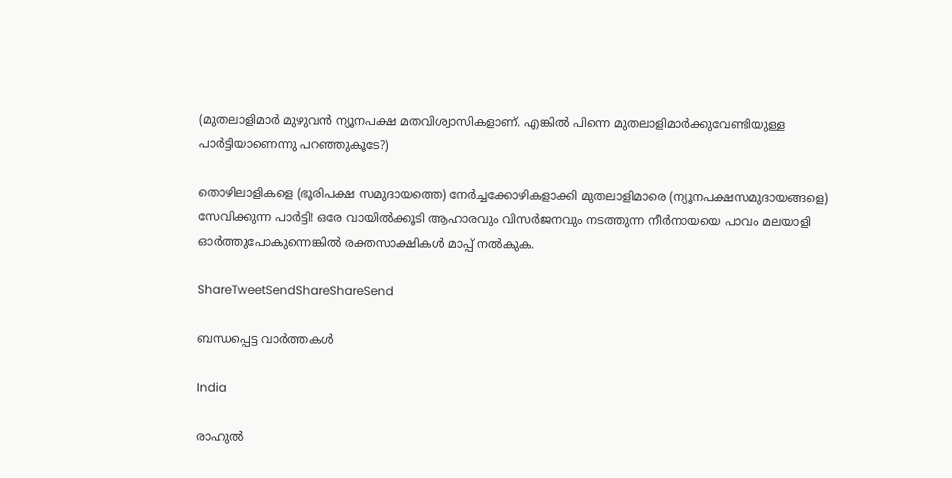(മുതലാളിമാര്‍ മുഴുവന്‍ ന്യൂനപക്ഷ മതവിശ്വാസികളാണ്. എങ്കില്‍ പിന്നെ മുതലാളിമാര്‍ക്കുവേണ്ടിയുള്ള പാര്‍ട്ടിയാണെന്നു പറഞ്ഞുകൂടേ?)

തൊഴിലാളികളെ (ഭൂരിപക്ഷ സമുദായത്തെ) നേര്‍ച്ചക്കോഴികളാക്കി മുതലാളിമാരെ (ന്യൂനപക്ഷസമുദായങ്ങളെ) സേവിക്കുന്ന പാര്‍ട്ടി! ഒരേ വായില്‍ക്കൂടി ആഹാരവും വിസര്‍ജനവും നടത്തുന്ന നീര്‍നായയെ പാവം മലയാളി ഓര്‍ത്തുപോകുന്നെങ്കില്‍ രക്തസാക്ഷികള്‍ മാപ്പ് നല്‍കുക.

ShareTweetSendShareShareSend

ബന്ധപ്പെട്ട വാര്‍ത്തകള്‍

India

രാഹുല്‍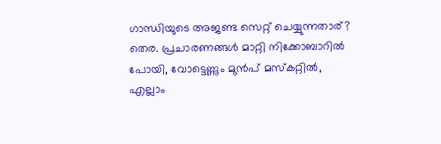ഗാന്ധിയുടെ അജണ്ട സെറ്റ് ചെയ്യുന്നതാര്? തെര. പ്രചാരണങ്ങള്‍ മാറ്റി നിക്കോബാറില്‍ പോയി, വോട്ടെണ്ണും മുന്‍പ് മസ്കറ്റില്‍, എല്ലാം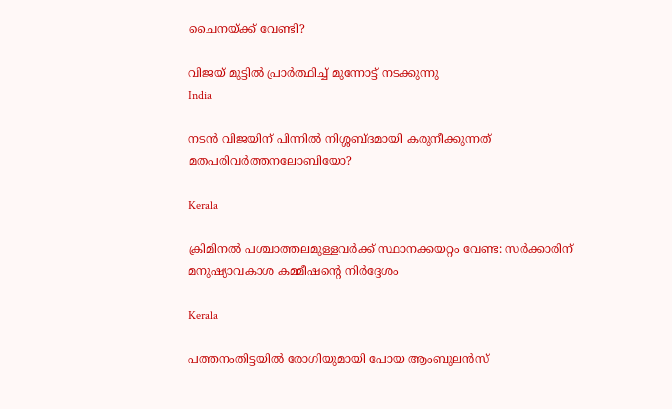ചൈനയ്‌ക്ക് വേണ്ടി?

വിജയ് മുട്ടില്‍ പ്രാര്‍ത്ഥിച്ച് മുന്നോട്ട് നടക്കുന്നു
India

നടന്‍ വിജയിന് പിന്നില്‍ നിശ്ശബ്ദമായി കരുനീക്കുന്നത് മതപരിവര്‍ത്തനലോബിയോ?

Kerala

ക്രിമിനല്‍ പശ്ചാത്തലമുള്ളവര്‍ക്ക് സ്ഥാനക്കയറ്റം വേണ്ട: സര്‍ക്കാരിന് മനുഷ്യാവകാശ കമ്മീഷന്റെ നിര്‍ദ്ദേശം

Kerala

പത്തനംതിട്ടയില്‍ രോഗിയുമായി പോയ ആംബുലന്‍സ്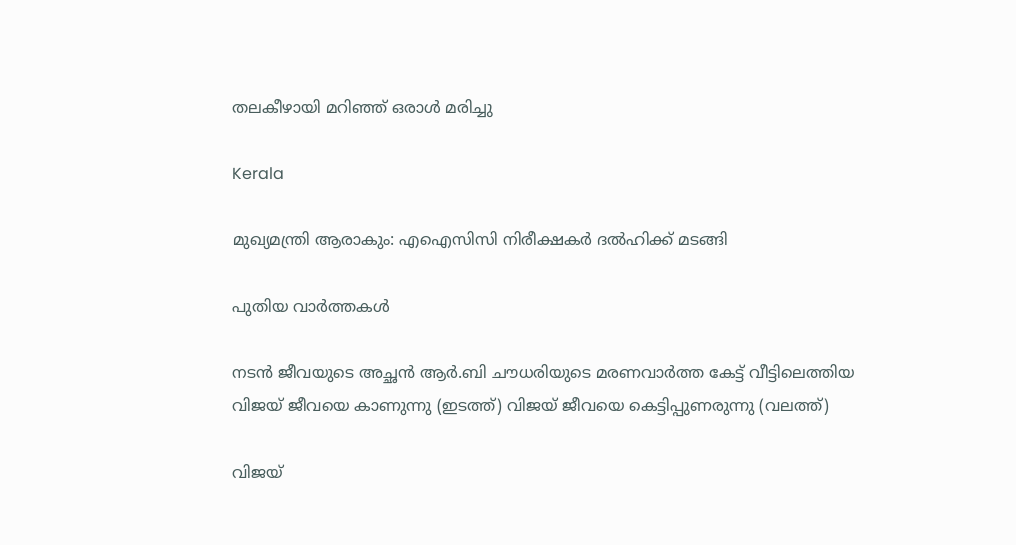തലകീഴായി മറിഞ്ഞ് ഒരാള്‍ മരിച്ചു

Kerala

മുഖ്യമന്ത്രി ആരാകും: എഐസിസി നിരീക്ഷകര്‍ ദല്‍ഹിക്ക് മടങ്ങി

പുതിയ വാര്‍ത്തകള്‍

നടന്‍ ജീവയുടെ അച്ഛന്‍ ആര്‍.ബി ചൗധരിയുടെ മരണവാര്‍ത്ത കേട്ട് വീട്ടിലെത്തിയ വിജയ് ജീവയെ കാണുന്നു (ഇടത്ത്) വിജയ് ജീവയെ കെട്ടിപ്പുണരുന്നു (വലത്ത്)

വിജയ്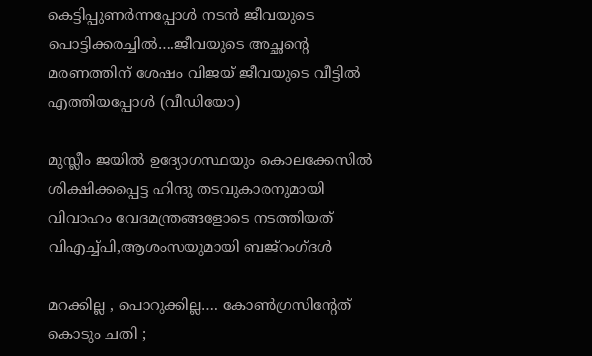കെട്ടിപ്പുണര്‍ന്നപ്പോള്‍ നടന്‍ ജീവയുടെ പൊട്ടിക്കരച്ചില്‍….ജീവയുടെ അച്ഛന്റെ മരണത്തിന് ശേഷം വിജയ് ജീവയുടെ വീട്ടില്‍ എത്തിയപ്പോള്‍ (വീഡിയോ)

മുസ്ലീം ജയില്‍ ഉദ്യോഗസ്ഥയും കൊലക്കേസില്‍ ശിക്ഷിക്കപ്പെട്ട ഹിന്ദു തടവുകാരനുമായി വിവാഹം വേദമന്ത്രങ്ങളോടെ നടത്തിയത് വിഎച്ച്പി,ആശംസയുമായി ബജ്‌റംഗ്ദള്‍

മറക്കില്ല , പൊറുക്കില്ല…. കോൺഗ്രസിൻ്റേത് കൊടും ചതി ;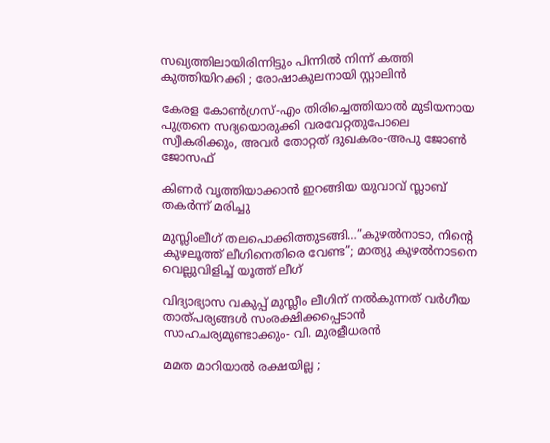സഖ്യത്തിലായിരിന്നിട്ടും പിന്നിൽ നിന്ന് കത്തി കുത്തിയിറക്കി ; രോഷാകുലനായി സ്റ്റാലിൻ

കേരള കോണ്‍ഗ്രസ്-എം തിരിച്ചെത്തിയാല്‍ മുടിയനായ പുത്രനെ സദ്യയൊരുക്കി വരവേറ്റതുപോലെ സ്വീകരിക്കും, അവര്‍ തോറ്റത് ദുഖകരം-അപു ജോണ്‍ ജോസഫ്

കിണര്‍ വൃത്തിയാക്കാന്‍ ഇറങ്ങിയ യുവാവ് സ്ലാബ് തകര്‍ന്ന് മരിച്ചു

മുസ്ലിംലീഗ് തലപൊക്കിത്തുടങ്ങി…”കുഴൽനാടാ, നിന്റെ കുഴലൂത്ത് ലീഗിനെതിരെ വേണ്ട”; മാത്യു കുഴൽനാടനെ വെല്ലുവിളിച്ച് യൂത്ത് ലീഗ്

വിദ്യാഭ്യാസ വകുപ്പ് മുസ്ലീം ലീഗിന് നല്‍കുന്നത് വര്‍ഗീയ താത്പര്യങ്ങള്‍ സംരക്ഷിക്കപ്പെടാന്‍ സാഹചര്യമുണ്ടാക്കും- വി. മുരളീധരന്‍

മമത മാറിയാൽ രക്ഷയില്ല ;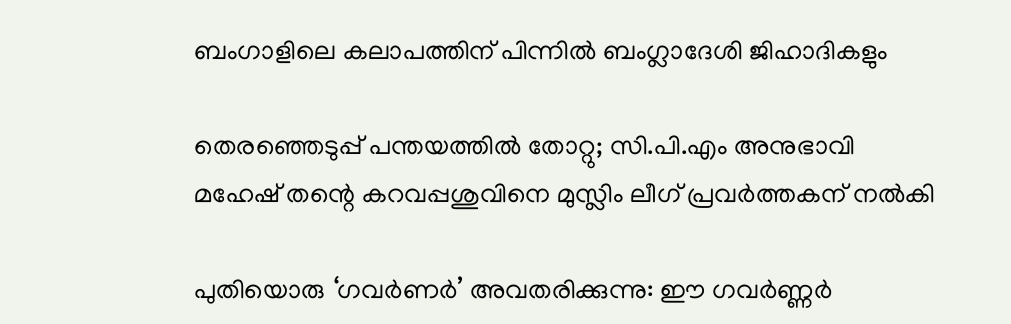ബംഗാളിലെ കലാപത്തിന് പിന്നിൽ ബംഗ്ലാദേശി ജിഹാദികളും

തെരഞ്ഞെടുപ്പ് പന്തയത്തില്‍ തോറ്റു; സി.പി.എം അനുഭാവി മഹേഷ് തന്റെ കറവപ്പശുവിനെ മുസ്ലിം ലീഗ് പ്രവര്‍ത്തകന് നല്‍കി

പുതിയൊരു ‘ഗവർണർ’ അവതരിക്കുന്നു: ഈ ഗവർണ്ണർ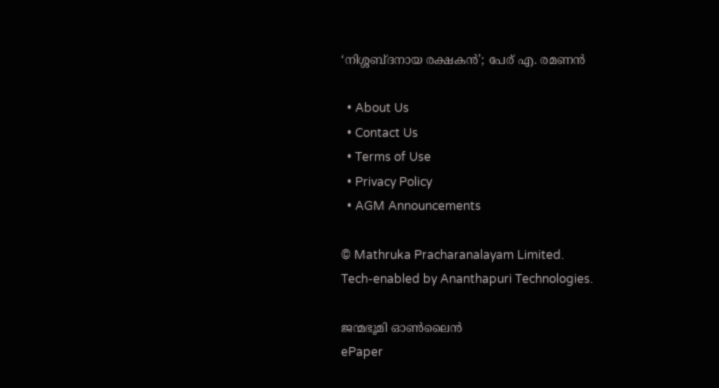‘നിശ്ശബ്ദനായ രക്ഷകൻ’; പേര് എ. രമണൻ

  • About Us
  • Contact Us
  • Terms of Use
  • Privacy Policy
  • AGM Announcements

© Mathruka Pracharanalayam Limited.
Tech-enabled by Ananthapuri Technologies.

ജന്മഭൂമി ഓണ്‍ലൈന്‍
ePaper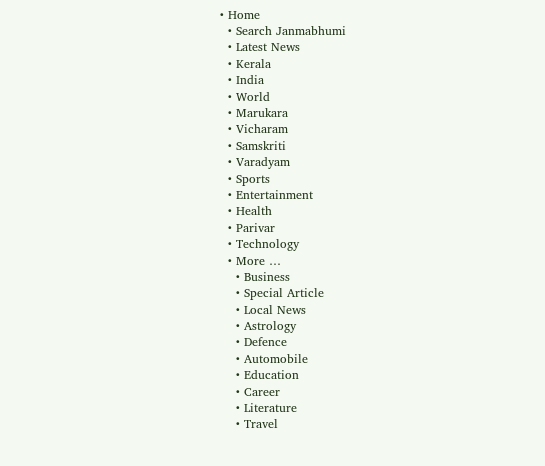• Home
  • Search Janmabhumi
  • Latest News
  • Kerala
  • India
  • World
  • Marukara
  • Vicharam
  • Samskriti
  • Varadyam
  • Sports
  • Entertainment
  • Health
  • Parivar
  • Technology
  • More …
    • Business
    • Special Article
    • Local News
    • Astrology
    • Defence
    • Automobile
    • Education
    • Career
    • Literature
    • Travel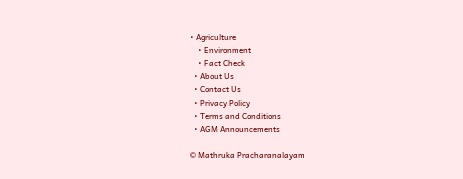• Agriculture
    • Environment
    • Fact Check
  • About Us
  • Contact Us
  • Privacy Policy
  • Terms and Conditions
  • AGM Announcements

© Mathruka Pracharanalayam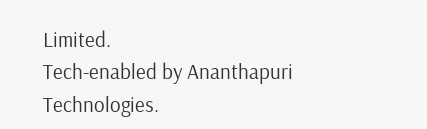Limited.
Tech-enabled by Ananthapuri Technologies.